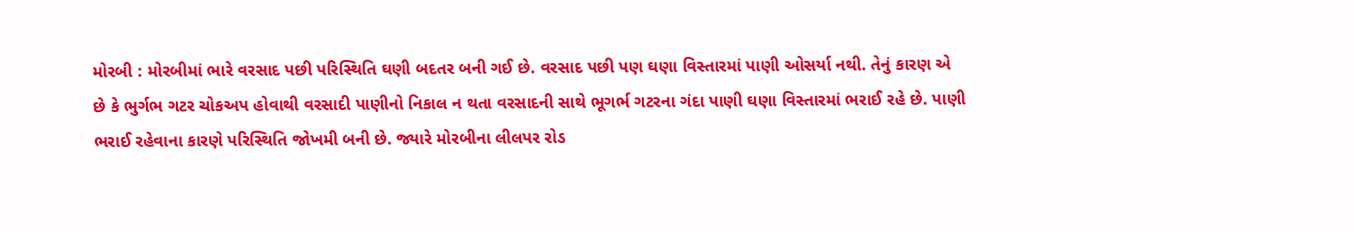મોરબી : મોરબીમાં ભારે વરસાદ પછી પરિસ્થિતિ ઘણી બદતર બની ગઈ છે. વરસાદ પછી પણ ઘણા વિસ્તારમાં પાણી ઓસર્યા નથી. તેનું કારણ એ છે કે ભુર્ગભ ગટર ચોકઅપ હોવાથી વરસાદી પાણીનો નિકાલ ન થતા વરસાદની સાથે ભૂગર્ભ ગટરના ગંદા પાણી ઘણા વિસ્તારમાં ભરાઈ રહે છે. પાણી ભરાઈ રહેવાના કારણે પરિસ્થિતિ જોખમી બની છે. જ્યારે મોરબીના લીલપર રોડ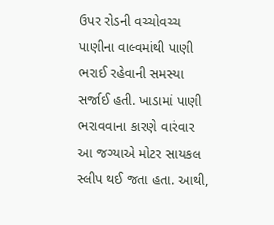ઉપર રોડની વચ્ચોવચ્ચ પાણીના વાલ્વમાંથી પાણી ભરાઈ રહેવાની સમસ્યા સર્જાઈ હતી. ખાડામાં પાણી ભરાવવાના કારણે વારંવાર આ જગ્યાએ મોટર સાયકલ સ્લીપ થઈ જતા હતા. આથી,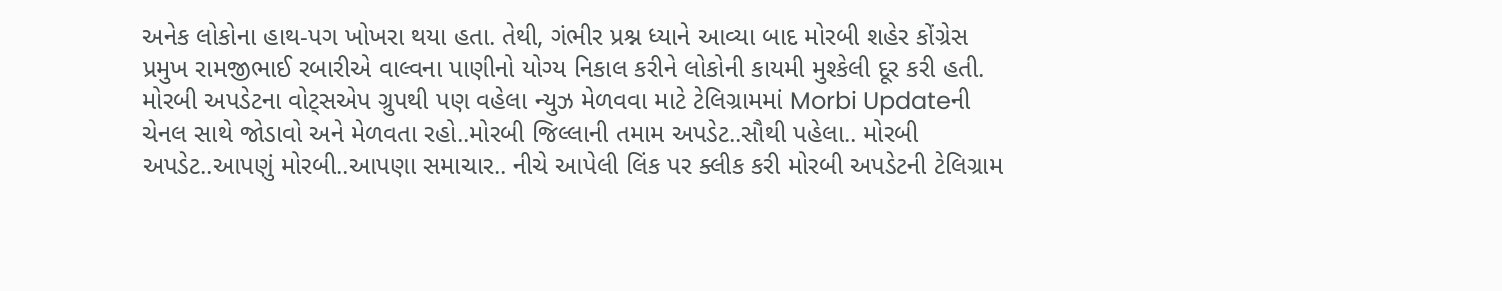અનેક લોકોના હાથ-પગ ખોખરા થયા હતા. તેથી, ગંભીર પ્રશ્ન ધ્યાને આવ્યા બાદ મોરબી શહેર કોંગ્રેસ પ્રમુખ રામજીભાઈ રબારીએ વાલ્વના પાણીનો યોગ્ય નિકાલ કરીને લોકોની કાયમી મુશ્કેલી દૂર કરી હતી. મોરબી અપડેટના વોટ્સએપ ગ્રુપથી પણ વહેલા ન્યુઝ મેળવવા માટે ટેલિગ્રામમાં Morbi Updateની ચેનલ સાથે જોડાવો અને મેળવતા રહો..મોરબી જિલ્લાની તમામ અપડેટ..સૌથી પહેલા.. મોરબી અપડેટ..આપણું મોરબી..આપણા સમાચાર.. નીચે આપેલી લિંક પર ક્લીક કરી મોરબી અપડેટની ટેલિગ્રામ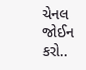ચેનલ જોઈન કરો..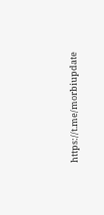https://t.me/morbiupdate